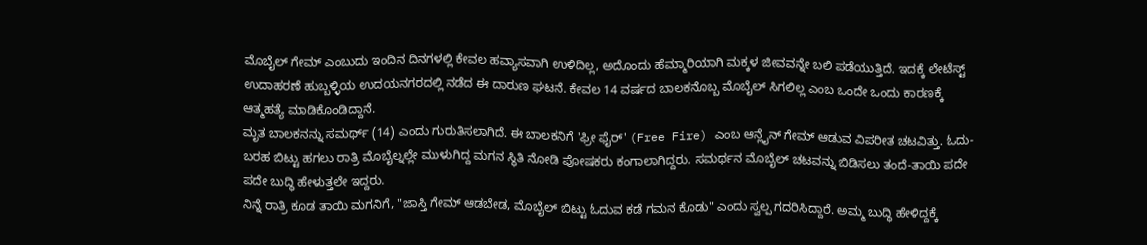ಮೊಬೈಲ್ ಗೇಮ್ ಎಂಬುದು ಇಂದಿನ ದಿನಗಳಲ್ಲಿ ಕೇವಲ ಹವ್ಯಾಸವಾಗಿ ಉಳಿದಿಲ್ಲ, ಅದೊಂದು ಹೆಮ್ಮಾರಿಯಾಗಿ ಮಕ್ಕಳ ಜೀವವನ್ನೇ ಬಲಿ ಪಡೆಯುತ್ತಿದೆ. ಇದಕ್ಕೆ ಲೇಟೆಸ್ಟ್ ಉದಾಹರಣೆ ಹುಬ್ಬಳ್ಳಿಯ ಉದಯನಗರದಲ್ಲಿ ನಡೆದ ಈ ದಾರುಣ ಘಟನೆ. ಕೇವಲ 14 ವರ್ಷದ ಬಾಲಕನೊಬ್ಬ ಮೊಬೈಲ್ ಸಿಗಲಿಲ್ಲ ಎಂಬ ಒಂದೇ ಒಂದು ಕಾರಣಕ್ಕೆ ಆತ್ಮಹತ್ಯೆ ಮಾಡಿಕೊಂಡಿದ್ದಾನೆ.
ಮೃತ ಬಾಲಕನನ್ನು ಸಮರ್ಥ್ (14) ಎಂದು ಗುರುತಿಸಲಾಗಿದೆ. ಈ ಬಾಲಕನಿಗೆ 'ಫ್ರೀ ಫೈರ್' (Free Fire) ಎಂಬ ಆನ್ಲೈನ್ ಗೇಮ್ ಆಡುವ ವಿಪರೀತ ಚಟವಿತ್ತು. ಓದು-ಬರಹ ಬಿಟ್ಟು ಹಗಲು ರಾತ್ರಿ ಮೊಬೈಲ್ನಲ್ಲೇ ಮುಳುಗಿದ್ದ ಮಗನ ಸ್ಥಿತಿ ನೋಡಿ ಪೋಷಕರು ಕಂಗಾಲಾಗಿದ್ದರು. ಸಮರ್ಥನ ಮೊಬೈಲ್ ಚಟವನ್ನು ಬಿಡಿಸಲು ತಂದೆ-ತಾಯಿ ಪದೇ ಪದೇ ಬುದ್ಧಿ ಹೇಳುತ್ತಲೇ ಇದ್ದರು.
ನಿನ್ನೆ ರಾತ್ರಿ ಕೂಡ ತಾಯಿ ಮಗನಿಗೆ, "ಜಾಸ್ತಿ ಗೇಮ್ ಆಡಬೇಡ, ಮೊಬೈಲ್ ಬಿಟ್ಟು ಓದುವ ಕಡೆ ಗಮನ ಕೊಡು" ಎಂದು ಸ್ವಲ್ಪ ಗದರಿಸಿದ್ದಾರೆ. ಅಮ್ಮ ಬುದ್ಧಿ ಹೇಳಿದ್ದಕ್ಕೆ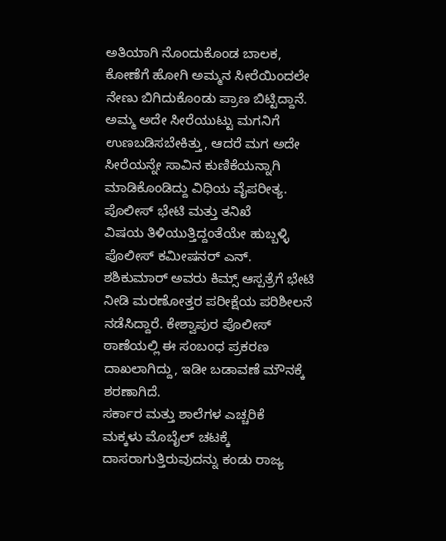ಅತಿಯಾಗಿ ನೊಂದುಕೊಂಡ ಬಾಲಕ, ಕೋಣೆಗೆ ಹೋಗಿ ಅಮ್ಮನ ಸೀರೆಯಿಂದಲೇ ನೇಣು ಬಿಗಿದುಕೊಂಡು ಪ್ರಾಣ ಬಿಟ್ಟಿದ್ದಾನೆ. ಅಮ್ಮ ಅದೇ ಸೀರೆಯುಟ್ಟು ಮಗನಿಗೆ ಉಣಬಡಿಸಬೇಕಿತ್ತು, ಆದರೆ ಮಗ ಅದೇ ಸೀರೆಯನ್ನೇ ಸಾವಿನ ಕುಣಿಕೆಯನ್ನಾಗಿ ಮಾಡಿಕೊಂಡಿದ್ದು ವಿಧಿಯ ವೈಪರೀತ್ಯ.
ಪೊಲೀಸ್ ಭೇಟಿ ಮತ್ತು ತನಿಖೆ
ವಿಷಯ ತಿಳಿಯುತ್ತಿದ್ದಂತೆಯೇ ಹುಬ್ಬಳ್ಳಿ ಪೊಲೀಸ್ ಕಮೀಷನರ್ ಎನ್. ಶಶಿಕುಮಾರ್ ಅವರು ಕಿಮ್ಸ್ ಆಸ್ಪತ್ರೆಗೆ ಭೇಟಿ ನೀಡಿ ಮರಣೋತ್ತರ ಪರೀಕ್ಷೆಯ ಪರಿಶೀಲನೆ ನಡೆಸಿದ್ದಾರೆ. ಕೇಶ್ವಾಪುರ ಪೊಲೀಸ್ ಠಾಣೆಯಲ್ಲಿ ಈ ಸಂಬಂಧ ಪ್ರಕರಣ ದಾಖಲಾಗಿದ್ದು, ಇಡೀ ಬಡಾವಣೆ ಮೌನಕ್ಕೆ ಶರಣಾಗಿದೆ.
ಸರ್ಕಾರ ಮತ್ತು ಶಾಲೆಗಳ ಎಚ್ಚರಿಕೆ
ಮಕ್ಕಳು ಮೊಬೈಲ್ ಚಟಕ್ಕೆ ದಾಸರಾಗುತ್ತಿರುವುದನ್ನು ಕಂಡು ರಾಜ್ಯ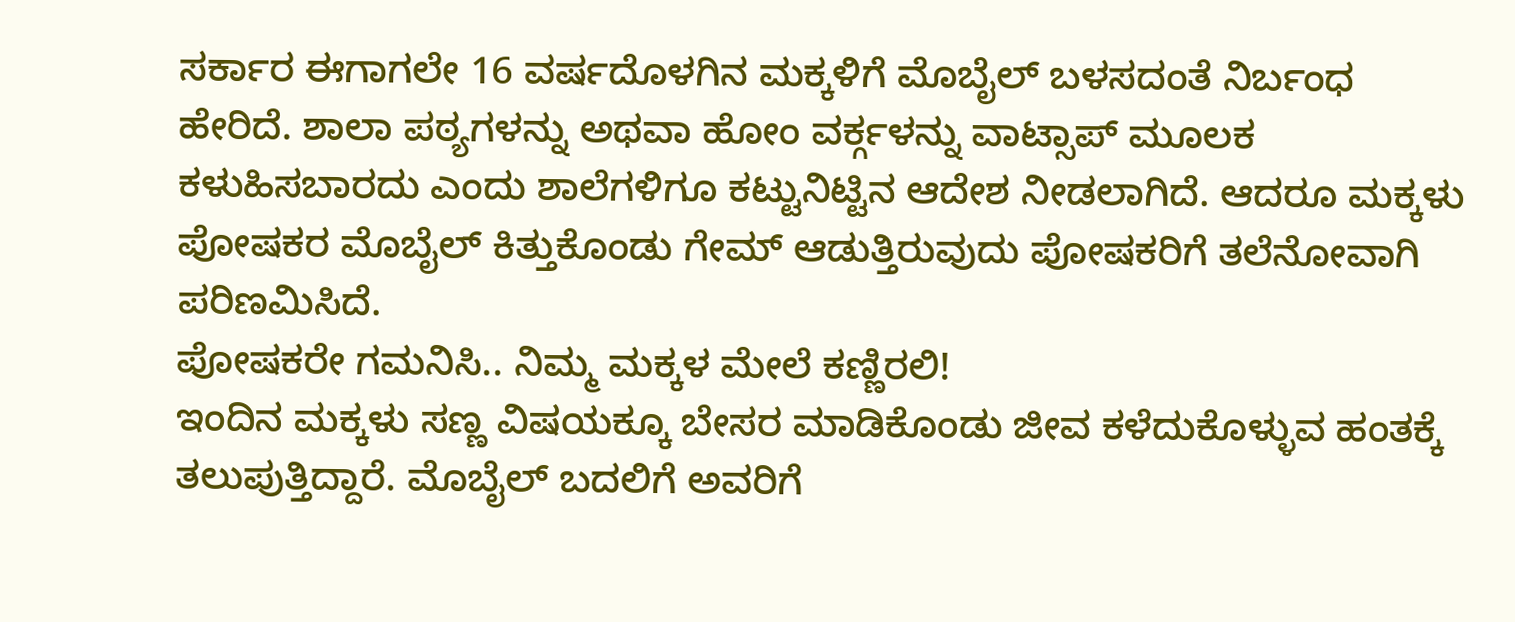ಸರ್ಕಾರ ಈಗಾಗಲೇ 16 ವರ್ಷದೊಳಗಿನ ಮಕ್ಕಳಿಗೆ ಮೊಬೈಲ್ ಬಳಸದಂತೆ ನಿರ್ಬಂಧ ಹೇರಿದೆ. ಶಾಲಾ ಪಠ್ಯಗಳನ್ನು ಅಥವಾ ಹೋಂ ವರ್ಕ್ಗಳನ್ನು ವಾಟ್ಸಾಪ್ ಮೂಲಕ ಕಳುಹಿಸಬಾರದು ಎಂದು ಶಾಲೆಗಳಿಗೂ ಕಟ್ಟುನಿಟ್ಟಿನ ಆದೇಶ ನೀಡಲಾಗಿದೆ. ಆದರೂ ಮಕ್ಕಳು ಪೋಷಕರ ಮೊಬೈಲ್ ಕಿತ್ತುಕೊಂಡು ಗೇಮ್ ಆಡುತ್ತಿರುವುದು ಪೋಷಕರಿಗೆ ತಲೆನೋವಾಗಿ ಪರಿಣಮಿಸಿದೆ.
ಪೋಷಕರೇ ಗಮನಿಸಿ.. ನಿಮ್ಮ ಮಕ್ಕಳ ಮೇಲೆ ಕಣ್ಣಿರಲಿ!
ಇಂದಿನ ಮಕ್ಕಳು ಸಣ್ಣ ವಿಷಯಕ್ಕೂ ಬೇಸರ ಮಾಡಿಕೊಂಡು ಜೀವ ಕಳೆದುಕೊಳ್ಳುವ ಹಂತಕ್ಕೆ ತಲುಪುತ್ತಿದ್ದಾರೆ. ಮೊಬೈಲ್ ಬದಲಿಗೆ ಅವರಿಗೆ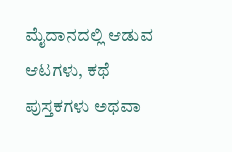ಮೈದಾನದಲ್ಲಿ ಆಡುವ ಆಟಗಳು, ಕಥೆ ಪುಸ್ತಕಗಳು ಅಥವಾ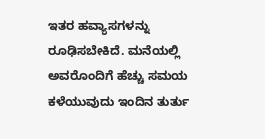ಇತರ ಹವ್ಯಾಸಗಳನ್ನು ರೂಢಿಸಬೇಕಿದೆ. ಮನೆಯಲ್ಲಿ ಅವರೊಂದಿಗೆ ಹೆಚ್ಚು ಸಮಯ ಕಳೆಯುವುದು ಇಂದಿನ ತುರ್ತು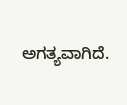ಅಗತ್ಯವಾಗಿದೆ.